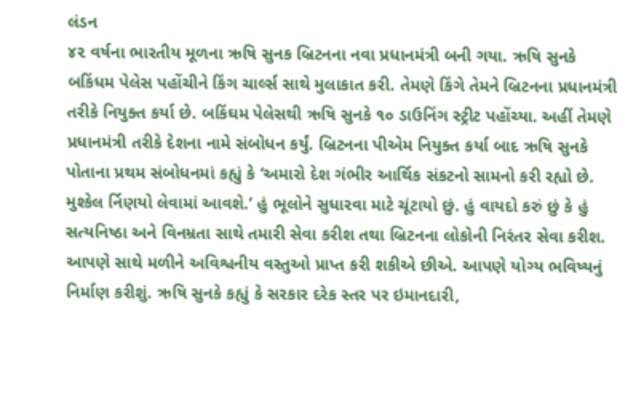લંડન
૪૨ વર્ષના ભારતીય મૂળના ઋષિ સુનક બ્રિટનના નવા પ્રધાનમંત્રી બની ગયા. ઋષિ સુનકે બકિંધમ પેલેસ પહોંચીને કિંગ ચાર્લ્સ સાથે મુલાકાત કરી. તેમણે કિંગે તેમને બ્રિટનના પ્રધાનમંત્રી તરીકે નિયુક્ત કર્યા છે. બકિંઘમ પેલેસથી ઋષિ સુનકે ૧૦ ડાઉનિંગ સ્ટ્રીટ પહોંચ્યા. અહીં તેમણે પ્રધાનમંત્રી તરીકે દેશના નામે સંબોધન કર્યું. બ્રિટનના પીએમ નિયુક્ત કર્યા બાદ ઋષિ સુનકે પોતાના પ્રથમ સંબોધનમાં કહ્યું કે ‘અમારો દેશ ગંભીર આર્થિક સંકટનો સામનો કરી રહ્યો છે. મુશ્કેલ ર્નિણયો લેવામાં આવશે.’ હું ભૂલોને સુધારવા માટે ચૂંટાયો છું. હું વાયદો કરું છું કે હું સત્યનિષ્ઠા અને વિનમ્રતા સાથે તમારી સેવા કરીશ તથા બ્રિટનના લોકોની નિરંતર સેવા કરીશ. આપણે સાથે મળીને અવિશ્વનીય વસ્તુઓ પ્રાપ્ત કરી શકીએ છીએ. આપણે યોગ્ય ભવિષ્યનું નિર્માણ કરીશું. ઋષિ સુનકે કહ્યું કે સરકાર દરેક સ્તર પર ઇમાનદારી,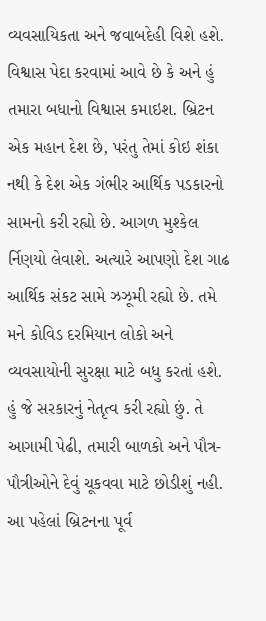વ્યવસાયિકતા અને જવાબદેહી વિશે હશે. વિશ્વાસ પેદા કરવામાં આવે છે કે અને હું તમારા બધાનો વિશ્વાસ કમાઇશ. બ્રિટન એક મહાન દેશ છે, પરંતુ તેમાં કોઇ શંકા નથી કે દેશ એક ગંભીર આર્થિક પડકારનો સામનો કરી રહ્યો છે. આગળ મુશ્કેલ ર્નિણયો લેવાશે. અત્યારે આપણો દેશ ગાઢ આર્થિક સંકટ સામે ઝઝૂમી રહ્યો છે. તમે મને કોવિડ દરમિયાન લોકો અને વ્યવસાયોની સુરક્ષા માટે બધુ કરતાં હશે. હું જે સરકારનું નેતૃત્વ કરી રહ્યો છું. તે આગામી પેઢી, તમારી બાળકો અને પૌત્ર-પૌત્રીઓને દેવું ચૂકવવા માટે છોડીશું નહી. આ પહેલાં બ્રિટનના પૂર્વ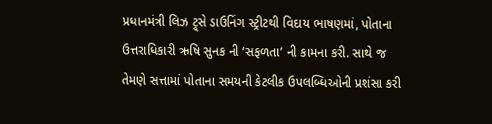પ્રધાનમંત્રી લિઝ ટ્ર્સે ડાઉનિંગ સ્ટ્રીટથી વિદાય ભાષણમાં, પોતાના ઉત્તરાધિકારી ઋષિ સુનક ની ‘સફળતા’ ની કામના કરી. સાથે જ તેમણે સત્તામાં પોતાના સમયની કેટલીક ઉપલબ્ધિઓની પ્રશંસા કરી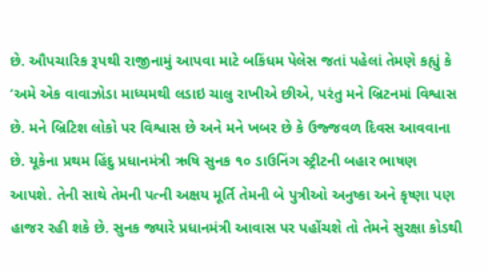છે. ઔપચારિક રૂપથી રાજીનામું આપવા માટે બકિંધમ પેલેસ જતાં પહેલાં તેમણે કહ્યું કે ‘અમે એક વાવાઝોડા માધ્યમથી લડાઇ ચાલુ રાખીએ છીએ, પરંતુ મને બ્રિટનમાં વિશ્વાસ છે. મને બ્રિટિશ લોકો પર વિશ્વાસ છે અને મને ખબર છે કે ઉજ્જવળ દિવસ આવવાના છે. યૂકેના પ્રથમ હિંદુ પ્રધાનમંત્રી ઋષિ સુનક ૧૦ ડાઉનિંગ સ્ટ્રીટની બહાર ભાષણ આપશે. તેની સાથે તેમની પત્ની અક્ષય મૂર્તિ તેમની બે પુત્રીઓ અનુષ્કા અને કૃષ્ણા પણ હાજર રહી શકે છે. સુનક જ્યારે પ્રધાનમંત્રી આવાસ પર પહોંચશે તો તેમને સુરક્ષા કોડથી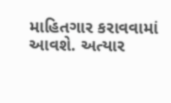માહિતગાર કરાવવામાં આવશે. અત્યાર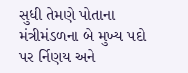સુધી તેમણે પોતાના મંત્રીમંડળના બે મુખ્ય પદો પર ર્નિણય અને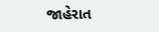જાહેરાત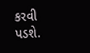કરવી પડશે.